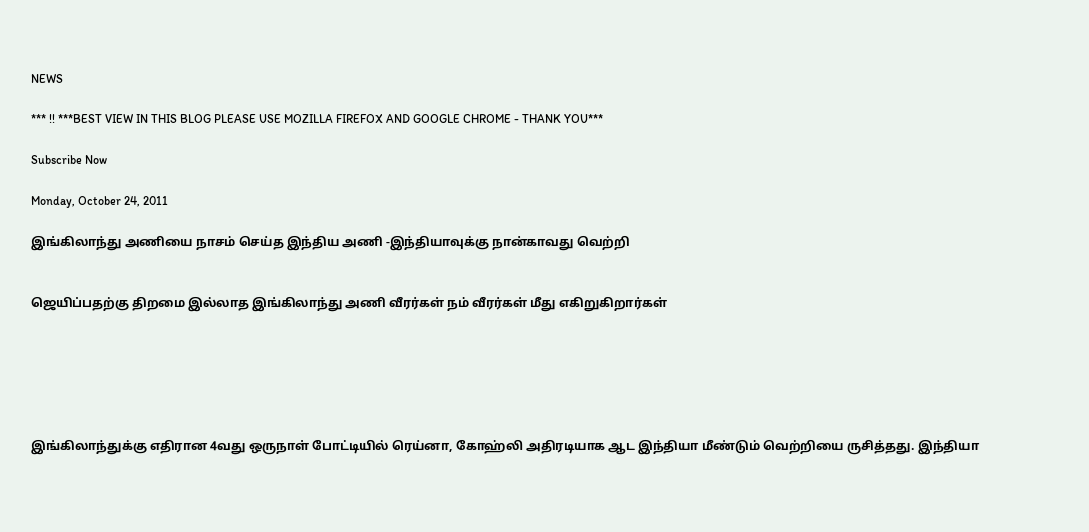NEWS

*** !! ***BEST VIEW IN THIS BLOG PLEASE USE MOZILLA FIREFOX AND GOOGLE CHROME - THANK YOU***

Subscribe Now

Monday, October 24, 2011

இங்கிலாந்து அணியை நாசம் செய்த இந்திய அணி -இந்தியாவுக்கு நான்காவது வெற்றி


ஜெயிப்பதற்கு திறமை இல்லாத இங்கிலாந்து அணி வீரர்கள் நம் வீரர்கள் மீது எகிறுகிறார்கள்






இங்கிலாந்துக்கு எதிரான 4வது ஒருநாள் போட்டியில் ரெய்னா, கோஹ்லி அதிரடியாக ஆட இந்தியா மீண்டும் வெற்றியை ருசித்தது. இந்தியா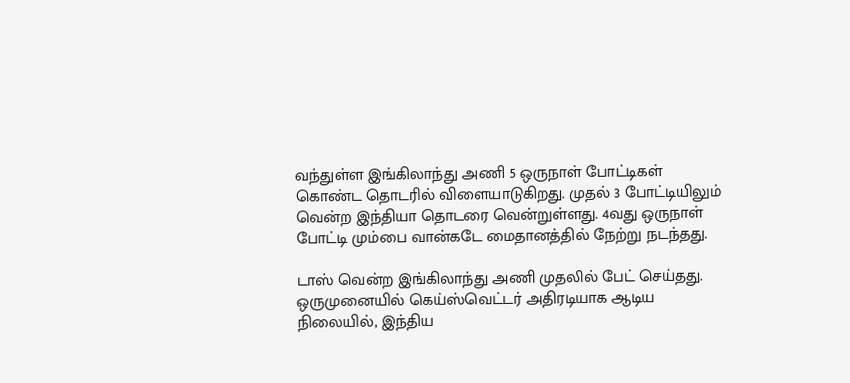வந்துள்ள இங்கிலாந்து அணி 5 ஒருநாள் போட்டிகள் கொண்ட தொடரில் விளையாடுகிறது. முதல் 3 போட்டியிலும் வென்ற இந்தியா தொடரை வென்றுள்ளது. 4வது ஒருநாள் போட்டி மும்பை வான்கடே மைதானத்தில் நேற்று நடந்தது.

டாஸ் வென்ற இங்கிலாந்து அணி முதலில் பேட் செய்தது. ஒருமுனையில் கெய்ஸ்வெட்டர் அதிரடியாக ஆடிய நிலையில், இந்திய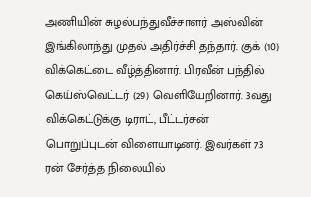அணியின் சுழல்பந்துவீச்சாளர் அஸ்வின் இங்கிலாந்து முதல் அதிர்ச்சி தந்தார். குக் (10) விக்கெட்டை வீழ்த்தினார். பிரவீன் பந்தில் கெய்ஸ்வெட்டர் (29) வெளியேறினார். 3வது விக்கெட்டுக்கு டிராட், பீட்டர்சன் பொறுப்புடன் விளையாடினர். இவர்கள் 73 ரன் சேர்த்த நிலையில்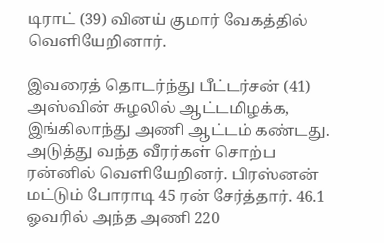டிராட் (39) வினய் குமார் வேகத்தில் வெளியேறினார்.

இவரைத் தொடர்ந்து பீட்டர்சன் (41) அஸ்வின் சுழலில் ஆட்டமிழக்க, இங்கிலாந்து அணி ஆட்டம் கண்டது. அடுத்து வந்த வீரர்கள் சொற்ப ரன்னில் வெளியேறினர். பிரஸ்னன் மட்டும் போராடி 45 ரன் சேர்த்தார். 46.1 ஓவரில் அந்த அணி 220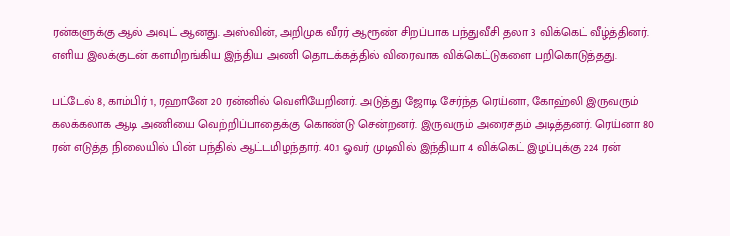ரன்களுக்கு ஆல் அவுட் ஆனது. அஸ்வின், அறிமுக வீரர் ஆரூண் சிறப்பாக பந்துவீசி தலா 3 விக்கெட் வீழ்த்தினர். எளிய இலக்குடன் களமிறங்கிய இந்திய அணி தொடக்கத்தில் விரைவாக விக்கெட்டுகளை பறிகொடுத்தது.

பட்டேல் 8, காம்பிர் 1, ரஹானே 20 ரன்னில் வெளியேறினர். அடுத்து ஜோடி சேர்ந்த ரெய்னா, கோஹ்லி இருவரும் கலக்கலாக ஆடி அணியை வெற்றிப்பாதைக்கு கொண்டு சென்றனர். இருவரும் அரைசதம் அடித்தனர். ரெய்னா 80 ரன் எடுத்த நிலையில் பின் பந்தில் ஆட்டமிழந்தார். 40.1 ஓவர் முடிவில் இந்தியா 4 விக்கெட் இழப்புக்கு 224 ரன்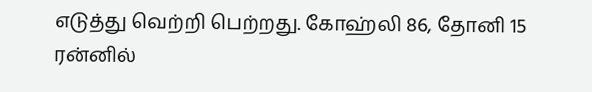எடுத்து வெற்றி பெற்றது. கோஹ்லி 86, தோனி 15 ரன்னில்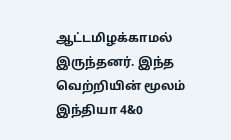ஆட்டமிழக்காமல் இருந்தனர். இந்த வெற்றியின் மூலம் இந்தியா 4&0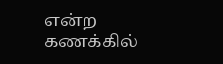என்ற கணக்கில்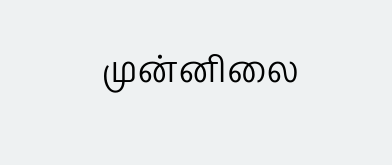முன்னிலை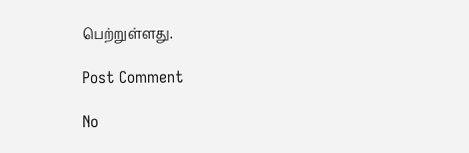பெற்றுள்ளது.

Post Comment

No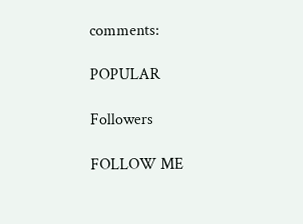comments:

POPULAR

Followers

FOLLOW ME